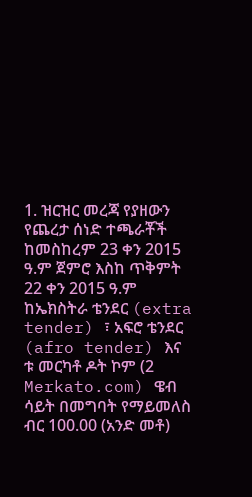1. ዝርዝር መረጃ የያዘውን የጨረታ ሰነድ ተጫራቾች ከመስከረም 23 ቀን 2015 ዓ.ም ጀምሮ እስከ ጥቅምት 22 ቀን 2015 ዓ.ም ከኤክስትራ ቴንደር (extra tender) ፣ አፍሮ ቴንደር (afro tender) እና ቱ መርካቶ ዶት ኮም (2 Merkato.com) ዌብ ሳይት በመግባት የማይመለስ ብር 100.00 (አንድ መቶ)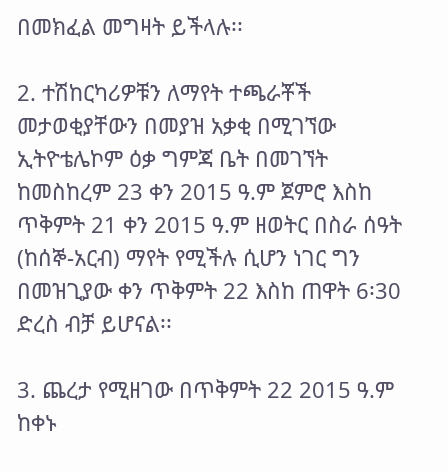በመክፈል መግዛት ይችላሉ፡፡

2. ተሽከርካሪዎቹን ለማየት ተጫራቾች መታወቂያቸውን በመያዝ አቃቂ በሚገኘው ኢትዮቴሌኮም ዕቃ ግምጃ ቤት በመገኘት ከመስከረም 23 ቀን 2015 ዓ.ም ጀምሮ እስከ ጥቅምት 21 ቀን 2015 ዓ.ም ዘወትር በስራ ሰዓት (ከሰኞ-አርብ) ማየት የሚችሉ ሲሆን ነገር ግን በመዝጊያው ቀን ጥቅምት 22 እስከ ጠዋት 6፡30 ድረስ ብቻ ይሆናል፡፡

3. ጨረታ የሚዘገው በጥቅምት 22 2015 ዓ.ም ከቀኑ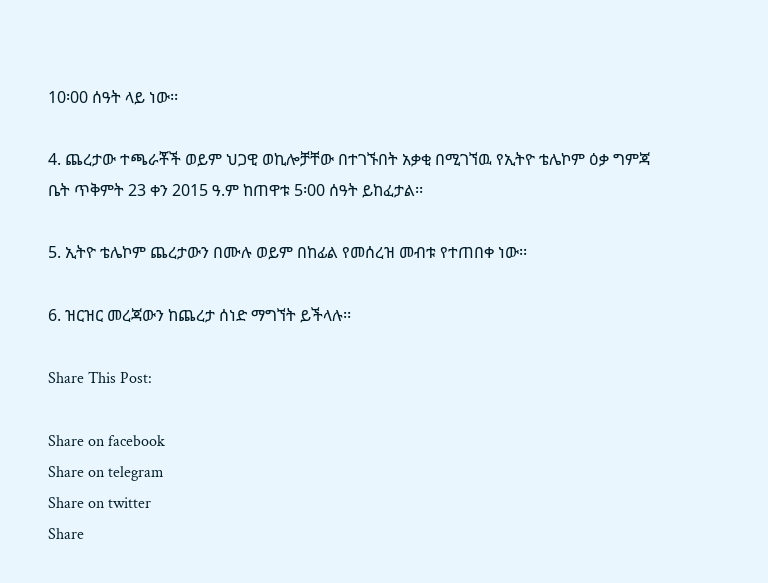10፡00 ሰዓት ላይ ነው፡፡

4. ጨረታው ተጫራቾች ወይም ህጋዊ ወኪሎቻቸው በተገኙበት አቃቂ በሚገኘዉ የኢትዮ ቴሌኮም ዕቃ ግምጃ ቤት ጥቅምት 23 ቀን 2015 ዓ.ም ከጠዋቱ 5፡00 ሰዓት ይከፈታል፡፡

5. ኢትዮ ቴሌኮም ጨረታውን በሙሉ ወይም በከፊል የመሰረዝ መብቱ የተጠበቀ ነው፡፡

6. ዝርዝር መረጃውን ከጨረታ ሰነድ ማግኘት ይችላሉ፡፡

Share This Post:

Share on facebook
Share on telegram
Share on twitter
Share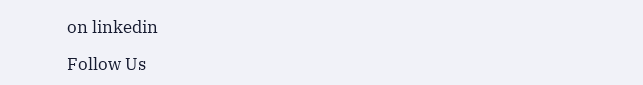on linkedin

Follow Us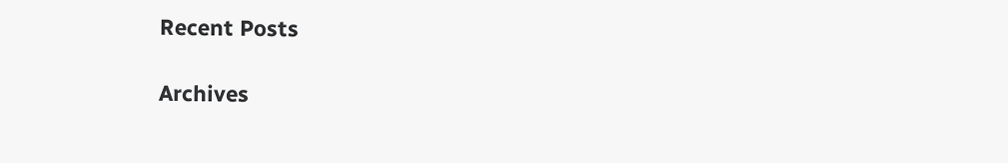Recent Posts

Archives